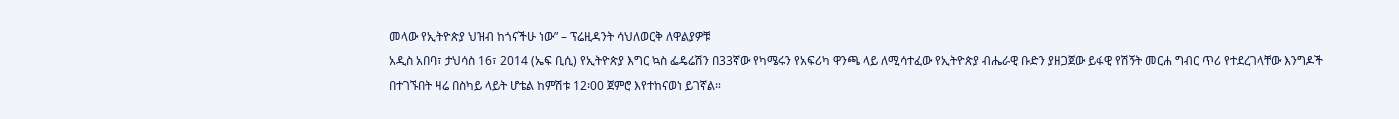መላው የኢትዮጵያ ህዝብ ከጎናችሁ ነው” – ፕሬዚዳንት ሳህለወርቅ ለዋልያዎቹ
አዲስ አበባ፣ ታህሳስ 16፣ 2014 (ኤፍ ቢሲ) የኢትዮጵያ እግር ኳስ ፌዴሬሽን በ33ኛው የካሜሩን የአፍሪካ ዋንጫ ላይ ለሚሳተፈው የኢትዮጵያ ብሔራዊ ቡድን ያዘጋጀው ይፋዊ የሽኝት መርሐ ግብር ጥሪ የተደረገላቸው እንግዶች በተገኙበት ዛሬ በስካይ ላይት ሆቴል ከምሽቱ 12፡00 ጀምሮ እየተከናወነ ይገኛል።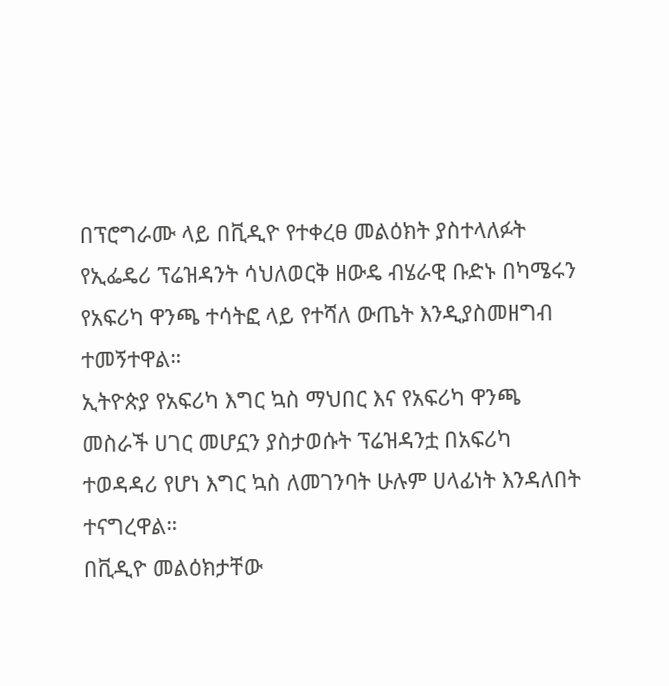በፕሮግራሙ ላይ በቪዲዮ የተቀረፀ መልዕክት ያስተላለፉት የኢፌዴሪ ፕሬዝዳንት ሳህለወርቅ ዘውዴ ብሄራዊ ቡድኑ በካሜሩን የአፍሪካ ዋንጫ ተሳትፎ ላይ የተሻለ ውጤት እንዲያስመዘግብ ተመኝተዋል።
ኢትዮጵያ የአፍሪካ እግር ኳስ ማህበር እና የአፍሪካ ዋንጫ መስራች ሀገር መሆኗን ያስታወሱት ፕሬዝዳንቷ በአፍሪካ ተወዳዳሪ የሆነ እግር ኳስ ለመገንባት ሁሉም ሀላፊነት እንዳለበት ተናግረዋል።
በቪዲዮ መልዕክታቸው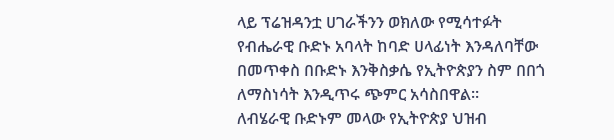ላይ ፕሬዝዳንቷ ሀገራችንን ወክለው የሚሳተፉት የብሔራዊ ቡድኑ አባላት ከባድ ሀላፊነት እንዳለባቸው በመጥቀስ በቡድኑ እንቅስቃሴ የኢትዮጵያን ስም በበጎ ለማስነሳት እንዲጥሩ ጭምር አሳስበዋል።
ለብሄራዊ ቡድኑም መላው የኢትዮጵያ ህዝብ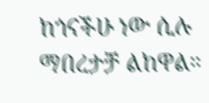ከጎናችሁ ነው ሲሉ ማበረታቻ ልከዋል።